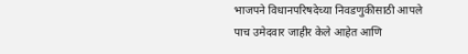भाजपने विधानपरिषदेच्या निवडणुकीसाठी आपले पाच उमेदवार जाहीर केले आहेत आणि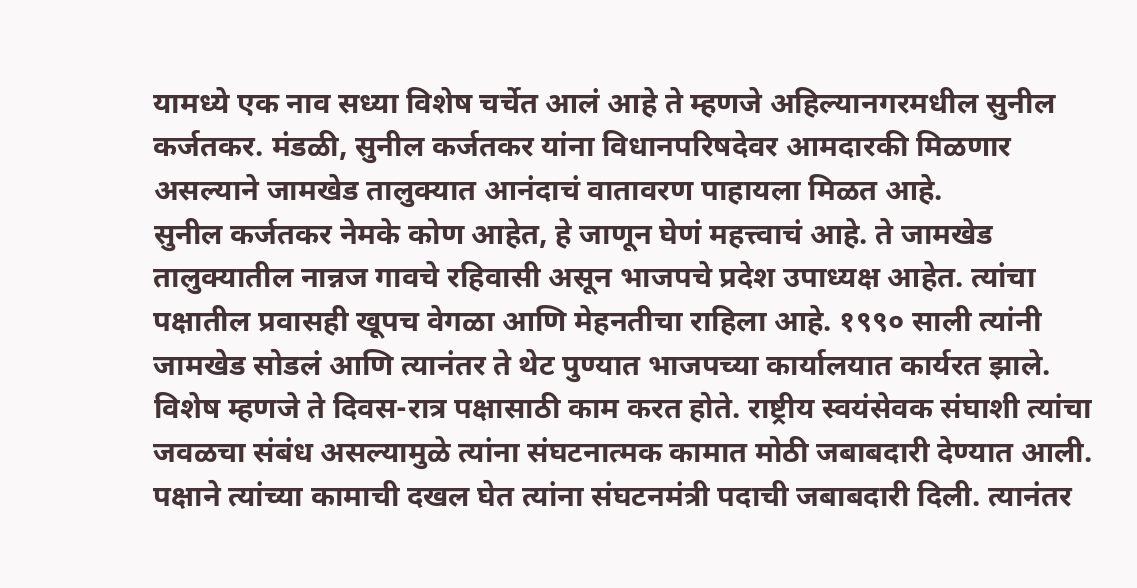यामध्ये एक नाव सध्या विशेष चर्चेत आलं आहे ते म्हणजे अहिल्यानगरमधील सुनील कर्जतकर. मंडळी, सुनील कर्जतकर यांना विधानपरिषदेवर आमदारकी मिळणार असल्याने जामखेड तालुक्यात आनंदाचं वातावरण पाहायला मिळत आहे.
सुनील कर्जतकर नेमके कोण आहेत, हे जाणून घेणं महत्त्वाचं आहे. ते जामखेड तालुक्यातील नान्नज गावचे रहिवासी असून भाजपचे प्रदेश उपाध्यक्ष आहेत. त्यांचा पक्षातील प्रवासही खूपच वेगळा आणि मेहनतीचा राहिला आहे. १९९० साली त्यांनी जामखेड सोडलं आणि त्यानंतर ते थेट पुण्यात भाजपच्या कार्यालयात कार्यरत झाले. विशेष म्हणजे ते दिवस-रात्र पक्षासाठी काम करत होते. राष्ट्रीय स्वयंसेवक संघाशी त्यांचा जवळचा संबंध असल्यामुळे त्यांना संघटनात्मक कामात मोठी जबाबदारी देण्यात आली.
पक्षाने त्यांच्या कामाची दखल घेत त्यांना संघटनमंत्री पदाची जबाबदारी दिली. त्यानंतर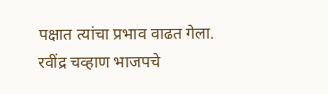पक्षात त्यांचा प्रभाव वाढत गेला. रवींद्र चव्हाण भाजपचे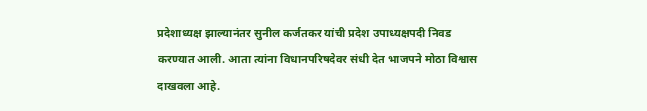प्रदेशाध्यक्ष झाल्यानंतर सुनील कर्जतकर यांची प्रदेश उपाध्यक्षपदी निवड करण्यात आली. आता त्यांना विधानपरिषदेवर संधी देत भाजपने मोठा विश्वास दाखवला आहे.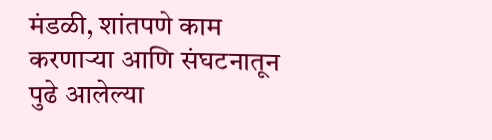मंडळी, शांतपणे काम करणाऱ्या आणि संघटनातून पुढे आलेल्या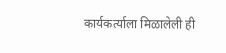कार्यकर्त्याला मिळालेली ही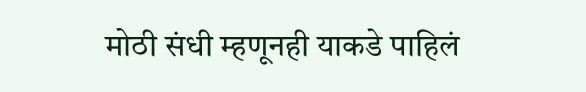मोठी संधी म्हणूनही याकडे पाहिलं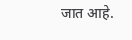जात आहे.